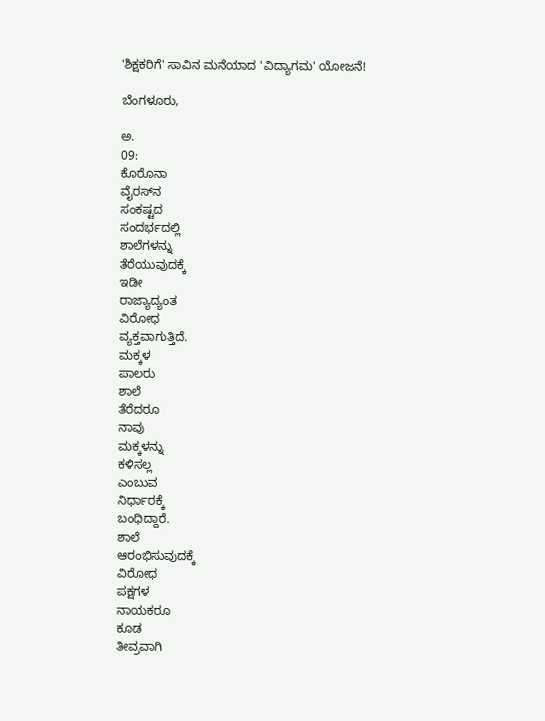'ಶಿಕ್ಷಕರಿಗೆ' ಸಾವಿನ ಮನೆಯಾದ 'ವಿದ್ಯಾಗಮ' ಯೋಜನೆ!

ಬೆಂಗಳೂರು,

ಅ.
09:
ಕೊರೊನಾ
ವೈರಸ್‌ನ
ಸಂಕಷ್ಟದ
ಸಂದರ್ಭದಲ್ಲಿ
ಶಾಲೆಗಳನ್ನು
ತೆರೆಯುವುದಕ್ಕೆ
ಇಡೀ
ರಾಜ್ಯಾದ್ಯಂತ
ವಿರೋಧ
ವ್ಯಕ್ತವಾಗುತ್ತಿದೆ.
ಮಕ್ಕಳ
ಪಾಲರು
ಶಾಲೆ
ತೆರೆದರೂ
ನಾವು
ಮಕ್ಕಳನ್ನು
ಕಳಿಸಲ್ಲ
ಎಂಬುವ
ನಿರ್ಧಾರಕ್ಕೆ
ಬಂಧಿದ್ದಾರೆ.
ಶಾಲೆ
ಆರಂಭಿಸುವುದಕ್ಕೆ
ವಿರೋಧ
ಪಕ್ಷಗಳ
ನಾಯಕರೂ
ಕೂಡ
ತೀವ್ರವಾಗಿ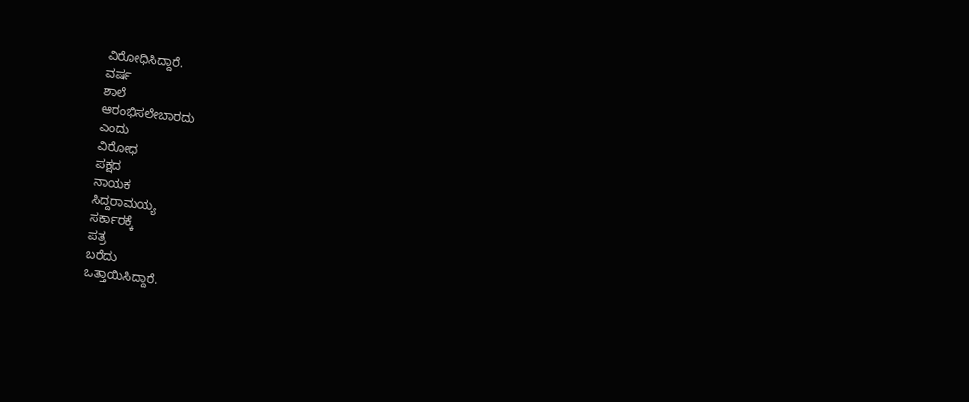ವಿರೋಧಿಸಿದ್ದಾರೆ.
ವರ್ಷ
ಶಾಲೆ
ಆರಂಭಿಸಲೇಬಾರದು
ಎಂದು
ವಿರೋಧ
ಪಕ್ಷದ
ನಾಯಕ
ಸಿದ್ದರಾಮಯ್ಯ
ಸರ್ಕಾರಕ್ಕೆ
ಪತ್ರ
ಬರೆದು
ಒತ್ತಾಯಿಸಿದ್ದಾರೆ.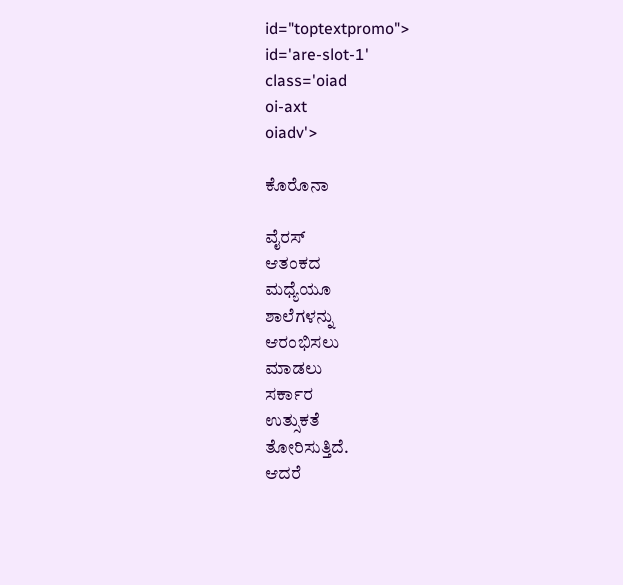id="toptextpromo">
id='are-slot-1'
class='oiad
oi-axt
oiadv'>

ಕೊರೊನಾ

ವೈರಸ್
ಆತಂಕದ
ಮಧ್ಯೆಯೂ
ಶಾಲೆಗಳನ್ನು
ಆರಂಭಿಸಲು
ಮಾಡಲು
ಸರ್ಕಾರ
ಉತ್ಸುಕತೆ
ತೋರಿಸುತ್ತಿದೆ.
ಆದರೆ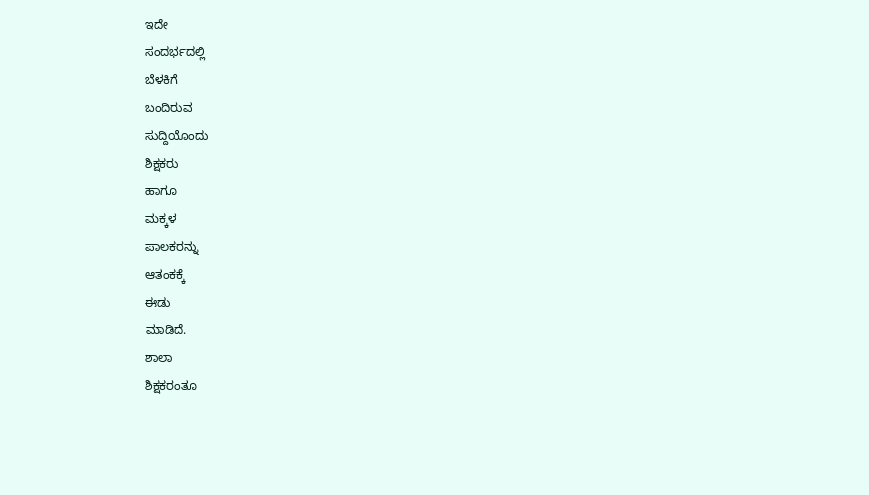ಇದೇ
ಸಂದರ್ಭದಲ್ಲಿ
ಬೆಳಕಿಗೆ
ಬಂದಿರುವ
ಸುದ್ದಿಯೊಂದು
ಶಿಕ್ಷಕರು
ಹಾಗೂ
ಮಕ್ಕಳ
ಪಾಲಕರನ್ನು
ಆತಂಕಕ್ಕೆ
ಈಡು
ಮಾಡಿದೆ.
ಶಾಲಾ
ಶಿಕ್ಷಕರಂತೂ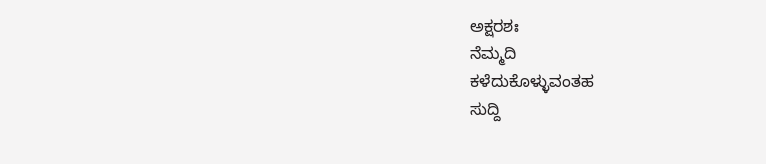ಅಕ್ಷರಶಃ
ನೆಮ್ಮದಿ
ಕಳೆದುಕೊಳ್ಳುವಂತಹ
ಸುದ್ದಿ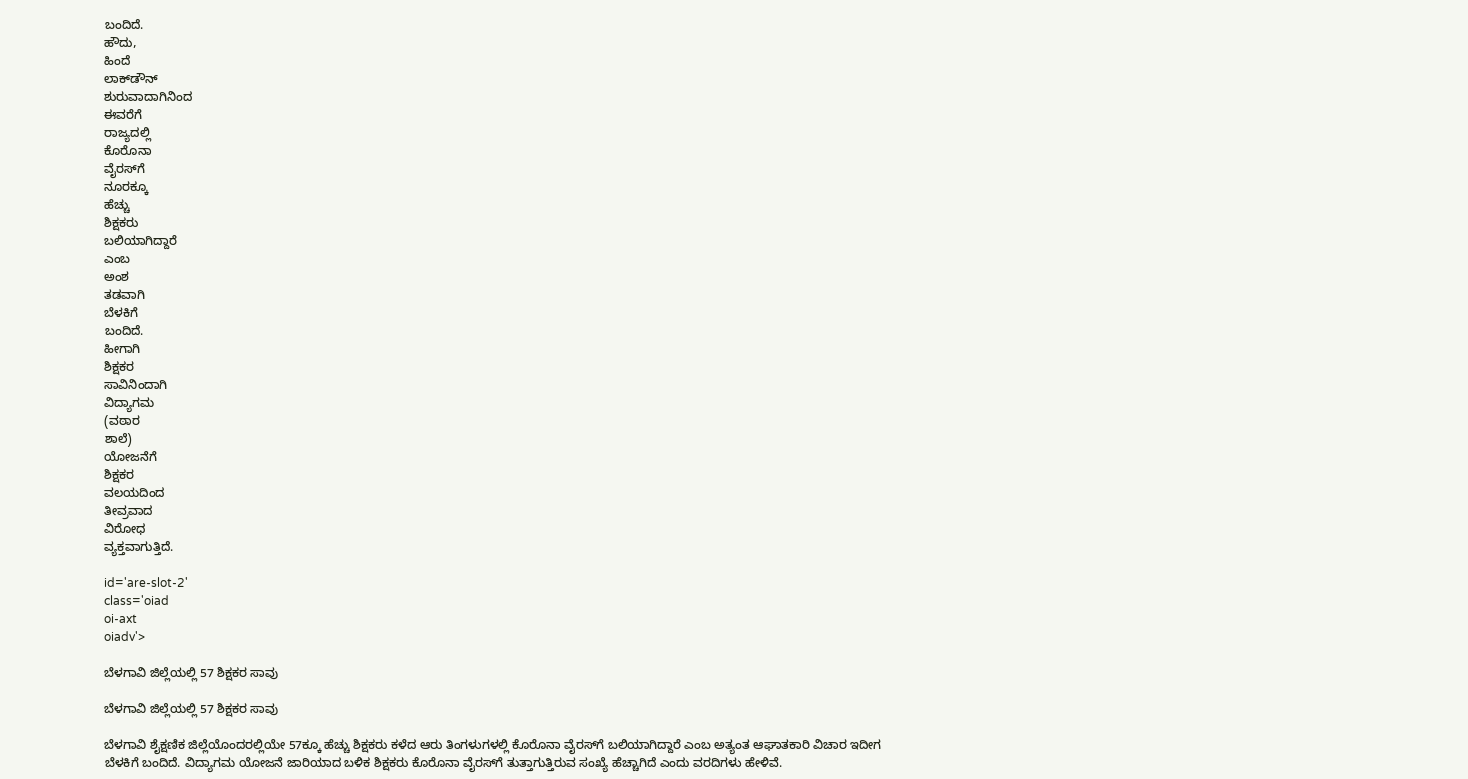ಬಂದಿದೆ.
ಹೌದು,
ಹಿಂದೆ
ಲಾಕ್‌ಡೌನ್
ಶುರುವಾದಾಗಿನಿಂದ
ಈವರೆಗೆ
ರಾಜ್ಯದಲ್ಲಿ
ಕೊರೊನಾ
ವೈರಸ್‌ಗೆ
ನೂರಕ್ಕೂ
ಹೆಚ್ಚು
ಶಿಕ್ಷಕರು
ಬಲಿಯಾಗಿದ್ದಾರೆ
ಎಂಬ
ಅಂಶ
ತಡವಾಗಿ
ಬೆಳಕಿಗೆ
ಬಂದಿದೆ.
ಹೀಗಾಗಿ
ಶಿಕ್ಷಕರ
ಸಾವಿನಿಂದಾಗಿ
ವಿದ್ಯಾಗಮ
(ವಠಾರ
ಶಾಲೆ)
ಯೋಜನೆಗೆ
ಶಿಕ್ಷಕರ
ವಲಯದಿಂದ
ತೀವ್ರವಾದ
ವಿರೋಧ
ವ್ಯಕ್ತವಾಗುತ್ತಿದೆ.

id='are-slot-2'
class='oiad
oi-axt
oiadv'>

ಬೆಳಗಾವಿ ಜಿಲ್ಲೆಯಲ್ಲಿ 57 ಶಿಕ್ಷಕರ ಸಾವು

ಬೆಳಗಾವಿ ಜಿಲ್ಲೆಯಲ್ಲಿ 57 ಶಿಕ್ಷಕರ ಸಾವು

ಬೆಳಗಾವಿ ಶೈಕ್ಷಣಿಕ ಜಿಲ್ಲೆಯೊಂದರಲ್ಲಿಯೇ 57ಕ್ಕೂ ಹೆಚ್ಚು ಶಿಕ್ಷಕರು ಕಳೆದ ಆರು ತಿಂಗಳುಗಳಲ್ಲಿ ಕೊರೊನಾ ವೈರಸ್‌ಗೆ ಬಲಿಯಾಗಿದ್ದಾರೆ ಎಂಬ ಅತ್ಯಂತ ಆಘಾತಕಾರಿ ವಿಚಾರ ಇದೀಗ ಬೆಳಕಿಗೆ ಬಂದಿದೆ. ವಿದ್ಯಾಗಮ ಯೋಜನೆ ಜಾರಿಯಾದ ಬಳಿಕ ಶಿಕ್ಷಕರು ಕೊರೊನಾ ವೈರಸ್‌ಗೆ ತುತ್ತಾಗುತ್ತಿರುವ ಸಂಖ್ಯೆ ಹೆಚ್ಚಾಗಿದೆ ಎಂದು ವರದಿಗಳು ಹೇಳಿವೆ.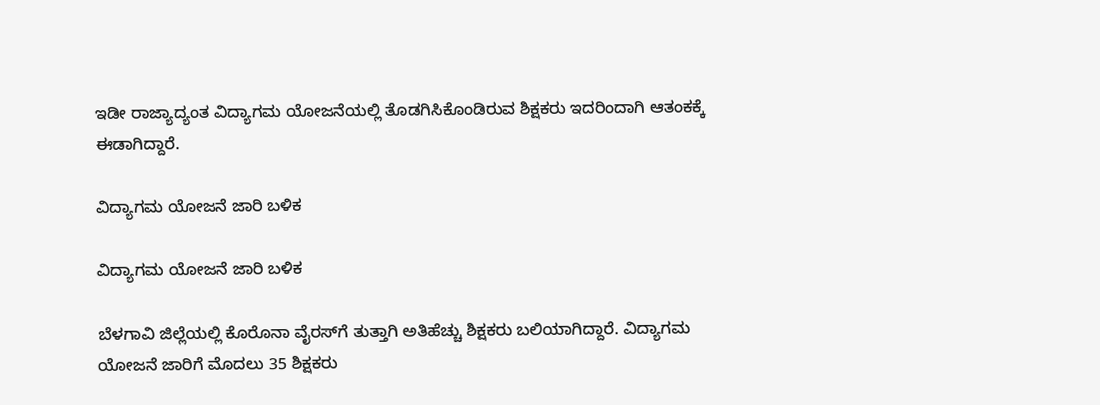ಇಡೀ ರಾಜ್ಯಾದ್ಯಂತ ವಿದ್ಯಾಗಮ ಯೋಜನೆಯಲ್ಲಿ ತೊಡಗಿಸಿಕೊಂಡಿರುವ ಶಿಕ್ಷಕರು ಇದರಿಂದಾಗಿ ಆತಂಕಕ್ಕೆ ಈಡಾಗಿದ್ದಾರೆ.

ವಿದ್ಯಾಗಮ ಯೋಜನೆ ಜಾರಿ ಬಳಿಕ

ವಿದ್ಯಾಗಮ ಯೋಜನೆ ಜಾರಿ ಬಳಿಕ

ಬೆಳಗಾವಿ ಜಿಲ್ಲೆಯಲ್ಲಿ ಕೊರೊನಾ ವೈರಸ್‌ಗೆ ತುತ್ತಾಗಿ ಅತಿಹೆಚ್ಚು ಶಿಕ್ಷಕರು ಬಲಿಯಾಗಿದ್ದಾರೆ. ವಿದ್ಯಾಗಮ ಯೋಜನೆ ಜಾರಿಗೆ ಮೊದಲು 35 ಶಿಕ್ಷಕರು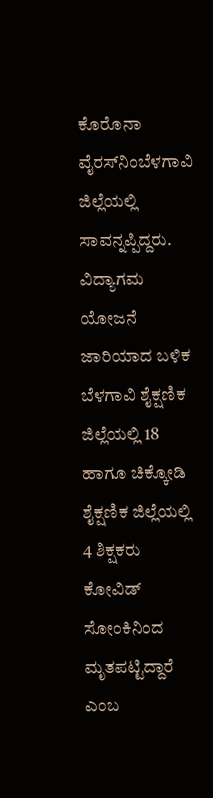ಕೊರೊನಾ ವೈರಸ್‌ನಿಂಬೆಳಗಾವಿ ಜಿಲ್ಲೆಯಲ್ಲಿ ಸಾವನ್ನಪ್ಪಿದ್ದರು. ವಿದ್ಯಾಗಮ ಯೋಜನೆ ಜಾರಿಯಾದ ಬಳಿಕ ಬೆಳಗಾವಿ ಶೈಕ್ಷಣಿಕ ಜಿಲ್ಲೆಯಲ್ಲಿ 18 ಹಾಗೂ ಚಿಕ್ಕೋಡಿ ಶೈಕ್ಷಣಿಕ ಜಿಲ್ಲೆಯಲ್ಲಿ 4 ಶಿಕ್ಷಕರು ಕೋವಿಡ್ ಸೋಂಕಿನಿಂದ ಮೃತಪಟ್ಟಿದ್ದಾರೆ ಎಂಬ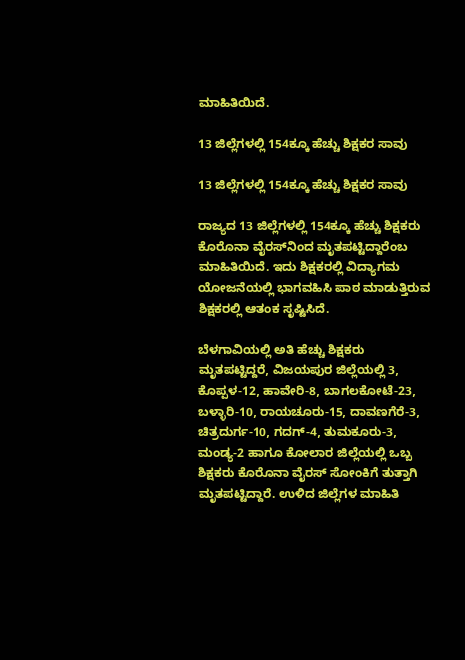ಮಾಹಿತಿಯಿದೆ.

13 ಜಿಲ್ಲೆಗಳಲ್ಲಿ 154ಕ್ಕೂ ಹೆಚ್ಚು ಶಿಕ್ಷಕರ ಸಾವು

13 ಜಿಲ್ಲೆಗಳಲ್ಲಿ 154ಕ್ಕೂ ಹೆಚ್ಚು ಶಿಕ್ಷಕರ ಸಾವು

ರಾಜ್ಯದ 13 ಜಿಲ್ಲೆಗಳಲ್ಲಿ 154ಕ್ಕೂ ಹೆಚ್ಚು ಶಿಕ್ಷಕರು ಕೊರೊನಾ ವೈರಸ್‌ನಿಂದ ಮೃತಪಟ್ಟಿದ್ದಾರೆಂಬ ಮಾಹಿತಿಯಿದೆ. ಇದು ಶಿಕ್ಷಕರಲ್ಲಿ ವಿದ್ಯಾಗಮ ಯೋಜನೆಯಲ್ಲಿ ಭಾಗವಹಿಸಿ ಪಾಠ ಮಾಡುತ್ತಿರುವ ಶಿಕ್ಷಕರಲ್ಲಿ ಆತಂಕ ಸೃಷ್ಟಿಸಿದೆ.

ಬೆಳಗಾವಿಯಲ್ಲಿ ಅತಿ ಹೆಚ್ಚು ಶಿಕ್ಷಕರು ಮೃತಪಟ್ಟಿದ್ದರೆ, ವಿಜಯಪುರ ಜಿಲ್ಲೆಯಲ್ಲಿ 3, ಕೊಪ್ಪಳ-12, ಹಾವೇರಿ-8, ಬಾಗಲಕೋಟೆ-23, ಬಳ್ಳಾರಿ-10, ರಾಯಚೂರು-15, ದಾವಣಗೆರೆ-3, ಚಿತ್ರದುರ್ಗ-10, ಗದಗ್-4, ತುಮಕೂರು-3, ಮಂಡ್ಯ-2 ಹಾಗೂ ಕೋಲಾರ ಜಿಲ್ಲೆಯಲ್ಲಿ ಒಬ್ಬ ಶಿಕ್ಷಕರು ಕೊರೊನಾ ವೈರಸ್‌ ಸೋಂಕಿಗೆ ತುತ್ತಾಗಿ ಮೃತಪಟ್ಟಿದ್ದಾರೆ. ಉಳಿದ ಜಿಲ್ಲೆಗಳ ಮಾಹಿತಿ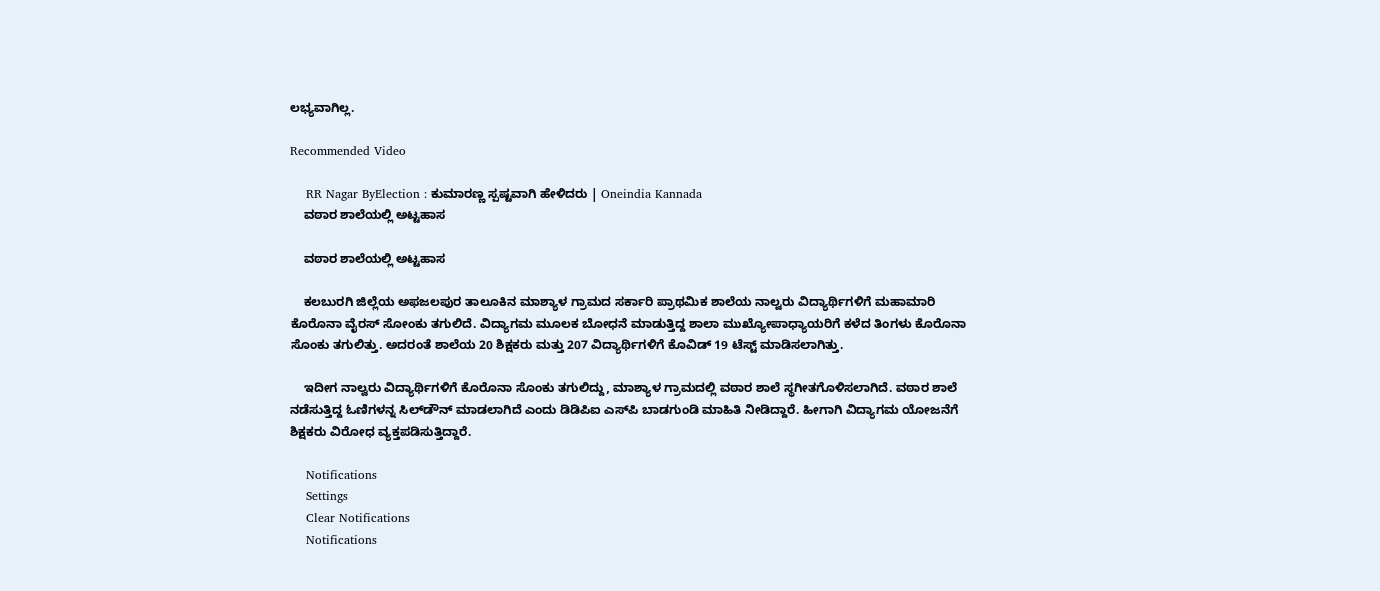ಲಭ್ಯವಾಗಿಲ್ಲ.

Recommended Video

    RR Nagar ByElection : ಕುಮಾರಣ್ಣ ಸ್ಪಷ್ಟವಾಗಿ ಹೇಳಿದರು | Oneindia Kannada
    ವಠಾರ ಶಾಲೆಯಲ್ಲಿ ಅಟ್ಟಹಾಸ

    ವಠಾರ ಶಾಲೆಯಲ್ಲಿ ಅಟ್ಟಹಾಸ

    ಕಲಬುರಗಿ ಜಿಲ್ಲೆಯ ಅಫಜಲಪುರ ತಾಲೂಕಿನ ಮಾಶ್ಯಾಳ ಗ್ರಾಮದ ಸರ್ಕಾರಿ ಪ್ರಾಥಮಿಕ ಶಾಲೆಯ ನಾಲ್ವರು ವಿದ್ಯಾರ್ಥಿಗಳಿಗೆ ಮಹಾಮಾರಿ ಕೊರೊನಾ ವೈರಸ್ ಸೋಂಕು ತಗುಲಿದೆ. ವಿದ್ಯಾಗಮ ಮೂಲಕ ಬೋಧನೆ ಮಾಡುತ್ತಿದ್ದ ಶಾಲಾ ಮುಖ್ಯೋಪಾಧ್ಯಾಯರಿಗೆ ಕಳೆದ ತಿಂಗಳು ಕೊರೊನಾ ಸೊಂಕು ತಗುಲಿತ್ತು. ಅದರಂತೆ ಶಾಲೆಯ 20 ಶಿಕ್ಷಕರು ಮತ್ತು 207 ವಿದ್ಯಾರ್ಥಿಗಳಿಗೆ ಕೊವಿಡ್ 19 ಟೆಸ್ಟ್ ಮಾಡಿಸಲಾಗಿತ್ತು.

    ಇದೀಗ ನಾಲ್ವರು ವಿದ್ಯಾರ್ಥಿಗಳಿಗೆ ಕೊರೊನಾ ಸೊಂಕು ತಗುಲಿದ್ದು, ಮಾಶ್ಯಾಳ ಗ್ರಾಮದಲ್ಲಿ ವಠಾರ ಶಾಲೆ ಸ್ಥಗೀತಗೊಳಿಸಲಾಗಿದೆ. ವಠಾರ ಶಾಲೆ ನಡೆಸುತ್ತಿದ್ದ ಓಣಿಗಳನ್ನ ಸಿಲ್‌ಡೌನ್ ಮಾಡಲಾಗಿದೆ ಎಂದು ಡಿಡಿಪಿಐ ಎಸ್‌ಪಿ ಬಾಡಗುಂಡಿ ಮಾಹಿತಿ ನೀಡಿದ್ದಾರೆ. ಹೀಗಾಗಿ ವಿದ್ಯಾಗಮ ಯೋಜನೆಗೆ ಶಿಕ್ಷಕರು ವಿರೋಧ ವ್ಯಕ್ತಪಡಿಸುತ್ತಿದ್ದಾರೆ.

    Notifications
    Settings
    Clear Notifications
    Notifications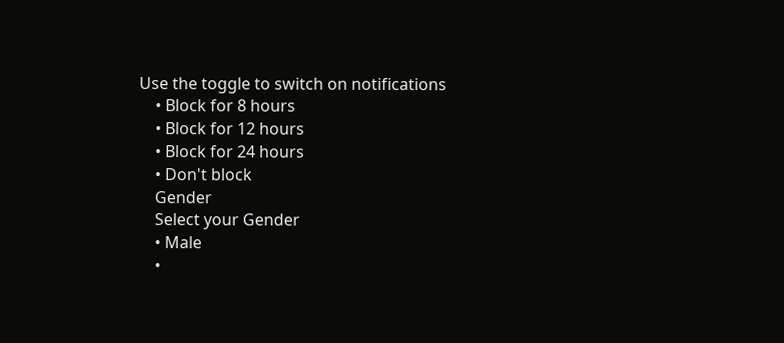Use the toggle to switch on notifications
    • Block for 8 hours
    • Block for 12 hours
    • Block for 24 hours
    • Don't block
    Gender
    Select your Gender
    • Male
    •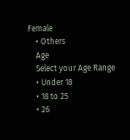Female
    • Others
    Age
    Select your Age Range
    • Under 18
    • 18 to 25
    • 26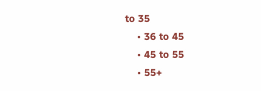to 35
    • 36 to 45
    • 45 to 55
    • 55+